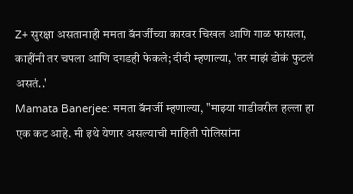Z+ सुरक्षा असतानाही ममता बॅनर्जींच्या कारवर चिखल आणि गाळ फासला, काहींनी तर चपला आणि दगडही फेकले; दीदी म्हणाल्या, 'तर माझं डोकं फुटलं असतं..'
Mamata Banerjee: ममता बॅनर्जी म्हणाल्या, "माझ्या गाडीवरील हल्ला हा एक कट आहे. मी इथे येणार असल्याची माहिती पोलिसांना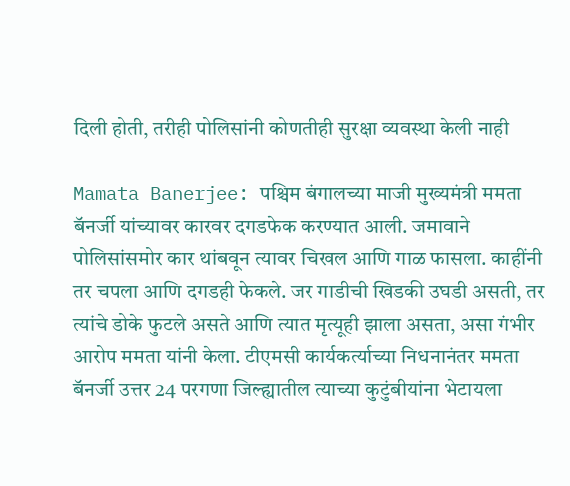दिली होती, तरीही पोलिसांनी कोणतीही सुरक्षा व्यवस्था केली नाही

Mamata Banerjee: पश्चिम बंगालच्या माजी मुख्यमंत्री ममता बॅनर्जी यांच्यावर कारवर दगडफेक करण्यात आली. जमावाने पोलिसांसमोर कार थांबवून त्यावर चिखल आणि गाळ फासला. काहींनी तर चपला आणि दगडही फेकले. जर गाडीची खिडकी उघडी असती, तर त्यांचे डोके फुटले असते आणि त्यात मृत्यूही झाला असता, असा गंभीर आरोप ममता यांनी केला. टीएमसी कार्यकर्त्याच्या निधनानंतर ममता बॅनर्जी उत्तर 24 परगणा जिल्ह्यातील त्याच्या कुटुंबीयांना भेटायला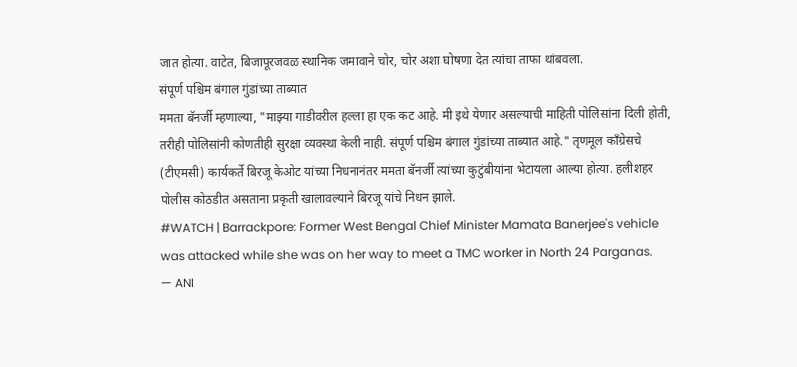जात होत्या. वाटेत, बिजापूरजवळ स्थानिक जमावाने चोर, चोर अशा घोषणा देत त्यांचा ताफा थांबवला.
संपूर्ण पश्चिम बंगाल गुंडांच्या ताब्यात
ममता बॅनर्जी म्हणाल्या, "माझ्या गाडीवरील हल्ला हा एक कट आहे. मी इथे येणार असल्याची माहिती पोलिसांना दिली होती, तरीही पोलिसांनी कोणतीही सुरक्षा व्यवस्था केली नाही. संपूर्ण पश्चिम बंगाल गुंडांच्या ताब्यात आहे." तृणमूल काँग्रेसचे (टीएमसी) कार्यकर्ते बिरजू केओट यांच्या निधनानंतर ममता बॅनर्जी त्यांच्या कुटुंबीयांना भेटायला आल्या होत्या. हलीशहर पोलीस कोठडीत असताना प्रकृती खालावल्याने बिरजू यांचे निधन झाले.
#WATCH | Barrackpore: Former West Bengal Chief Minister Mamata Banerjee's vehicle was attacked while she was on her way to meet a TMC worker in North 24 Parganas.
— ANI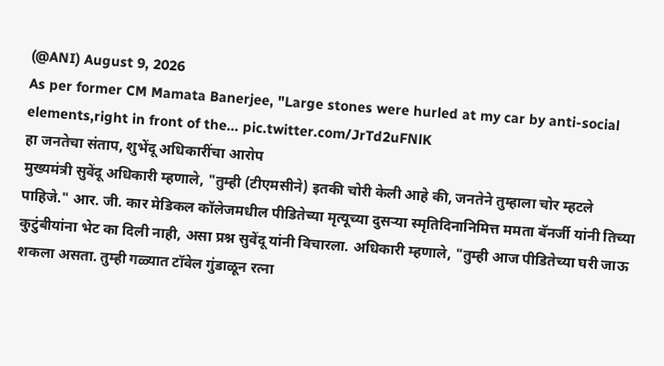(@ANI) August 9, 2026
As per former CM Mamata Banerjee, "Large stones were hurled at my car by anti-social elements,right in front of the… pic.twitter.com/JrTd2uFNlK
हा जनतेचा संताप, शुभेंदू अधिकारींचा आरोप
मुख्यमंत्री सुवेंदू अधिकारी म्हणाले, "तुम्ही (टीएमसीने) इतकी चोरी केली आहे की, जनतेने तुम्हाला चोर म्हटले पाहिजे." आर. जी. कार मेडिकल कॉलेजमधील पीडितेच्या मृत्यूच्या दुसऱ्या स्मृतिदिनानिमित्त ममता बॅनर्जी यांनी तिच्या कुटुंबीयांना भेट का दिली नाही, असा प्रश्न सुवेंदू यांनी विचारला. अधिकारी म्हणाले, "तुम्ही आज पीडितेच्या घरी जाऊ शकला असता. तुम्ही गळ्यात टॉवेल गुंडाळून रत्ना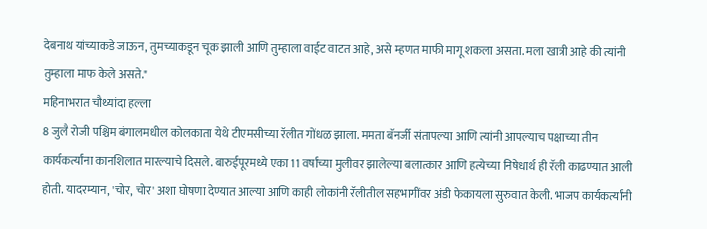देबनाथ यांच्याकडे जाऊन, तुमच्याकडून चूक झाली आणि तुम्हाला वाईट वाटत आहे, असे म्हणत माफी मागू शकला असता. मला खात्री आहे की त्यांनी तुम्हाला माफ केले असते."
महिनाभरात चौथ्यांदा हल्ला
8 जुलै रोजी पश्चिम बंगालमधील कोलकाता येथे टीएमसीच्या रॅलीत गोंधळ झाला. ममता बॅनर्जी संतापल्या आणि त्यांनी आपल्याच पक्षाच्या तीन कार्यकर्त्यांना कानशिलात मारल्याचे दिसले. बारुईपूरमध्ये एका 11 वर्षांच्या मुलीवर झालेल्या बलात्कार आणि हत्येच्या निषेधार्थ ही रॅली काढण्यात आली होती. यादरम्यान, 'चोर, चोर' अशा घोषणा देण्यात आल्या आणि काही लोकांनी रॅलीतील सहभागींवर अंडी फेकायला सुरुवात केली. भाजप कार्यकर्त्यांनी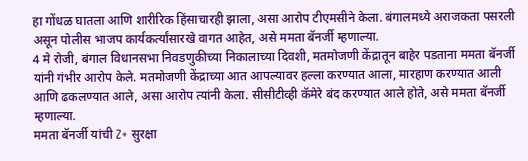हा गोंधळ घातला आणि शारीरिक हिंसाचारही झाला, असा आरोप टीएमसीने केला. बंगालमध्ये अराजकता पसरली असून पोलीस भाजप कार्यकर्त्यांसारखे वागत आहेत, असे ममता बॅनर्जी म्हणाल्या.
4 मे रोजी, बंगाल विधानसभा निवडणुकीच्या निकालाच्या दिवशी, मतमोजणी केंद्रातून बाहेर पडताना ममता बॅनर्जी यांनी गंभीर आरोप केले. मतमोजणी केंद्राच्या आत आपल्यावर हल्ला करण्यात आला, मारहाण करण्यात आली आणि ढकलण्यात आले, असा आरोप त्यांनी केला. सीसीटीव्ही कॅमेरे बंद करण्यात आले होते, असे ममता बॅनर्जी म्हणाल्या.
ममता बॅनर्जी यांची Z+ सुरक्षा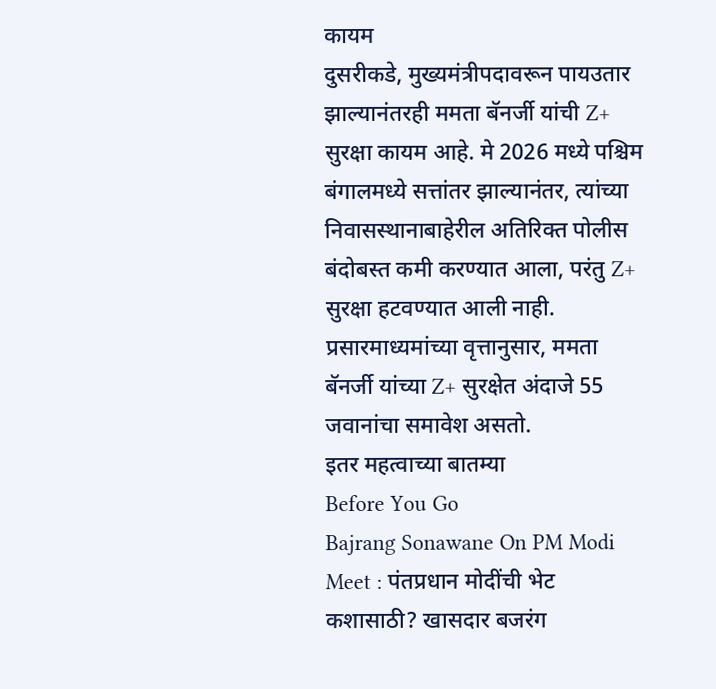कायम
दुसरीकडे, मुख्यमंत्रीपदावरून पायउतार झाल्यानंतरही ममता बॅनर्जी यांची Z+ सुरक्षा कायम आहे. मे 2026 मध्ये पश्चिम बंगालमध्ये सत्तांतर झाल्यानंतर, त्यांच्या निवासस्थानाबाहेरील अतिरिक्त पोलीस बंदोबस्त कमी करण्यात आला, परंतु Z+ सुरक्षा हटवण्यात आली नाही. प्रसारमाध्यमांच्या वृत्तानुसार, ममता बॅनर्जी यांच्या Z+ सुरक्षेत अंदाजे 55 जवानांचा समावेश असतो.
इतर महत्वाच्या बातम्या
Before You Go
Bajrang Sonawane On PM Modi Meet : पंतप्रधान मोदींची भेट कशासाठी? खासदार बजरंग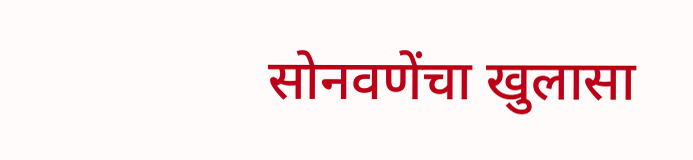सोनवणेंचा खुलासा